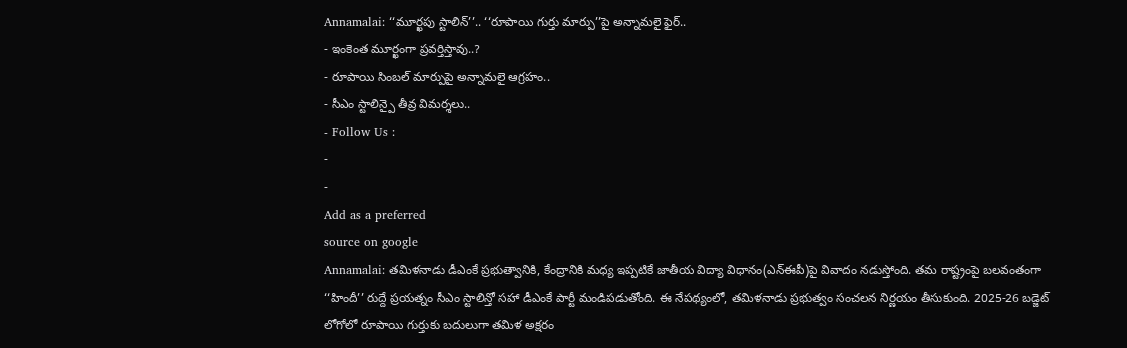Annamalai: ‘‘మూర్ఖపు స్టాలిన్’’.. ‘‘రూపాయి గుర్తు మార్పు’’పై అన్నామలై ఫైర్..
- ఇంకెంత మూర్ఖంగా ప్రవర్తిస్తావు..?
- రూపాయి సింబల్ మార్పుపై అన్నామలై ఆగ్రహం..
- సీఎం స్టాలిన్పై తీవ్ర విమర్శలు..
- Follow Us :
-
-
Add as a preferred
source on google
Annamalai: తమిళనాడు డీఎంకే ప్రభుత్వానికి, కేంద్రానికి మధ్య ఇప్పటికే జాతీయ విద్యా విధానం(ఎన్ఈపీ)పై వివాదం నడుస్తోంది. తమ రాష్ట్రంపై బలవంతంగా ‘‘హిందీ’’ రుద్దే ప్రయత్నం సీఎం స్టాలిన్తో సహా డీఎంకే పార్టీ మండిపడుతోంది. ఈ నేపథ్యంలో, తమిళనాడు ప్రభుత్వం సంచలన నిర్ణయం తీసుకుంది. 2025-26 బడ్జెట్ లోగోలో రూపాయి గుర్తుకు బదులుగా తమిళ అక్షరం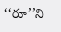‘‘రూ’’ని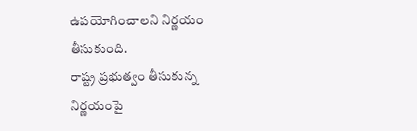ఉపయోగించాలని నిర్ణయం తీసుకుంది.
రాష్ట్ర ప్రభుత్వం తీసుకున్న నిర్ణయంపై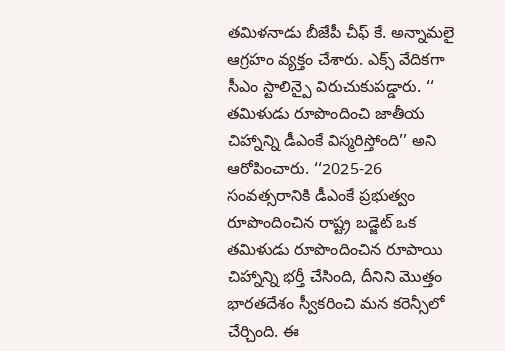తమిళనాడు బీజేపీ చీఫ్ కే. అన్నామలై ఆగ్రహం వ్యక్తం చేశారు. ఎక్స్ వేదికగా సీఎం స్టాలిన్పై విరుచుకుపడ్డారు. ‘‘ తమిళుడు రూపొందించి జాతీయ చిహ్నాన్ని డీఎంకే విస్మరిస్తోంది’’ అని ఆరోపించారు. ‘‘2025-26 సంవత్సరానికి డీఎంకే ప్రభుత్వం రూపొందించిన రాష్ట్ర బడ్జెట్ ఒక తమిళుడు రూపొందించిన రూపాయి చిహ్నాన్ని భర్తీ చేసింది, దీనిని మొత్తం భారతదేశం స్వీకరించి మన కరెన్సీలో చేర్చింది. ఈ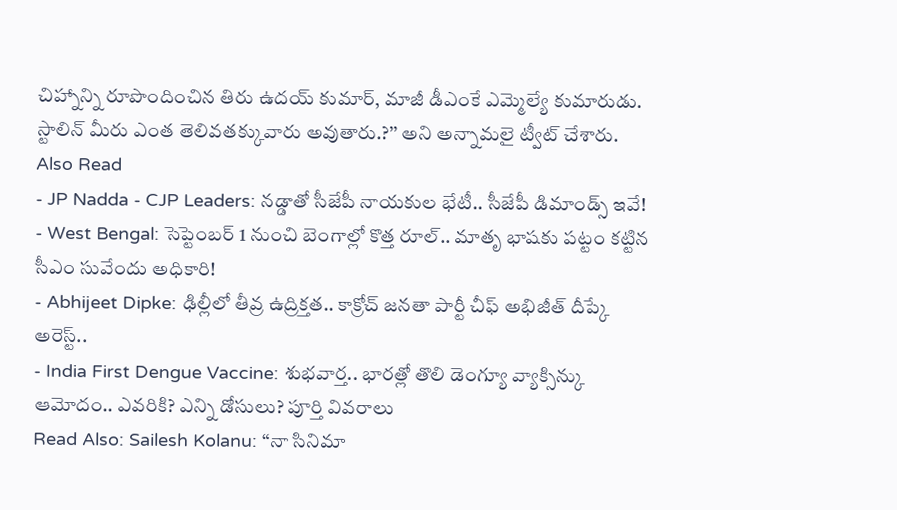చిహ్నాన్ని రూపొందించిన తిరు ఉదయ్ కుమార్, మాజీ డీఎంకే ఎమ్మెల్యే కుమారుడు. స్టాలిన్ మీరు ఎంత తెలివతక్కువారు అవుతారు.?’’ అని అన్నామలై ట్వీట్ చేశారు.
Also Read
- JP Nadda - CJP Leaders: నడ్డాతో సీజేపీ నాయకుల భేటీ.. సీజేపీ డిమాండ్స్ ఇవే!
- West Bengal: సెప్టెంబర్ 1 నుంచి బెంగాల్లో కొత్త రూల్.. మాతృ భాషకు పట్టం కట్టిన సీఎం సువేందు అధికారి!
- Abhijeet Dipke: ఢిల్లీలో తీవ్ర ఉద్రిక్తత.. కాక్రోచ్ జనతా పార్టీ చీఫ్ అభిజీత్ దీప్కే అరెస్ట్..
- India First Dengue Vaccine: శుభవార్త.. భారత్లో తొలి డెంగ్యూ వ్యాక్సిన్కు ఆమోదం.. ఎవరికి? ఎన్ని డోసులు? పూర్తి వివరాలు
Read Also: Sailesh Kolanu: “నా సినిమా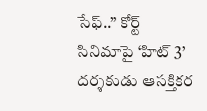సేఫ్..” కోర్ట్ సినిమాపై ‘హిట్ 3’ దర్శకుడు ఆసక్తికర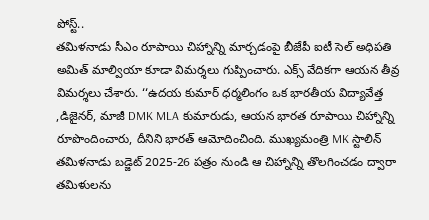పోస్ట్..
తమిళనాడు సీఎం రూపాయి చిహ్నాన్ని మార్చడంపై బీజేపీ ఐటీ సెల్ అధిపతి అమిత్ మాల్వియా కూడా విమర్శలు గుప్పించారు. ఎక్స్ వేదికగా ఆయన తీవ్ర విమర్శలు చేశారు. ‘‘ఉదయ కుమార్ ధర్మలింగం ఒక భారతీయ విద్యావేత్త ,డిజైనర్, మాజీ DMK MLA కుమారుడు, ఆయన భారత రూపాయి చిహ్నాన్ని రూపొందించారు, దీనిని భారత్ ఆమోదించింది. ముఖ్యమంత్రి MK స్టాలిన్ తమిళనాడు బడ్జెట్ 2025-26 పత్రం నుండి ఆ చిహ్నాన్ని తొలగించడం ద్వారా తమిళులను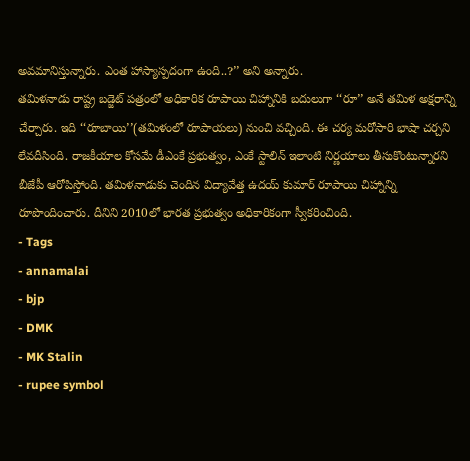అవమానిస్తున్నారు. ఎంత హాస్యాస్పదంగా ఉంది..?’’ అని అన్నారు.
తమిళనాడు రాష్ట్ర బడ్జెట్ పత్రంలో అధికారిక రూపాయి చిహ్నానికి బదులుగా ‘‘రూ’’ అనే తమిళ అక్షరాన్ని చేర్చారు. ఇది ‘‘రూబాయి’’(తమిళంలో రూపాయలు) నుంచి వచ్చింది. ఈ చర్య మరోసారి భాషా చర్చని లేవదీసింది. రాజకీయాల కోసమే డీఎంకే ప్రభుత్వం, ఎంకే స్టాలిన్ ఇలాంటి నిర్ణయాలు తీసుకొంటున్నారని బీజేపీ ఆరోపిస్తోంది. తమిళనాడుకు చెందిన విద్యావేత్త ఉదయ్ కుమార్ రూపాయి చిహ్నాన్ని రూపొందించారు. దీనిని 2010లో భారత ప్రభుత్వం అధికారికంగా స్వీకరించింది.
- Tags
- annamalai
- bjp
- DMK
- MK Stalin
- rupee symbol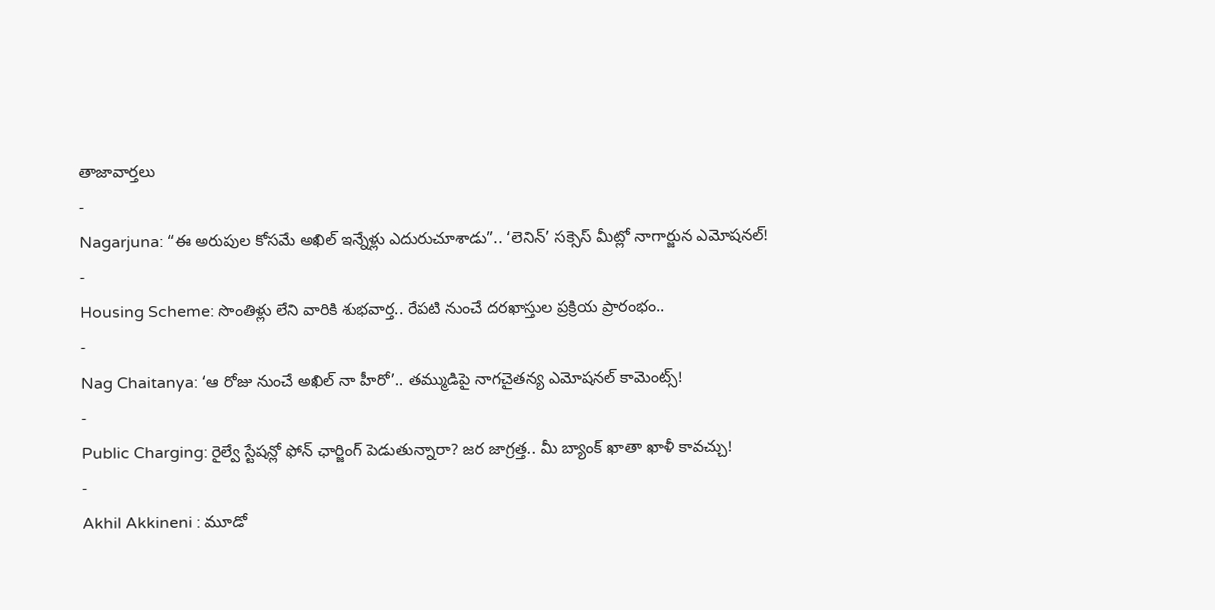తాజావార్తలు
-
Nagarjuna: “ఈ అరుపుల కోసమే అఖిల్ ఇన్నేళ్లు ఎదురుచూశాడు”.. ‘లెనిన్’ సక్సెస్ మీట్లో నాగార్జున ఎమోషనల్!
-
Housing Scheme: సొంతిళ్లు లేని వారికి శుభవార్త.. రేపటి నుంచే దరఖాస్తుల ప్రక్రియ ప్రారంభం..
-
Nag Chaitanya: ‘ఆ రోజు నుంచే అఖిల్ నా హీరో’.. తమ్ముడిపై నాగచైతన్య ఎమోషనల్ కామెంట్స్!
-
Public Charging: రైల్వే స్టేషన్లో ఫోన్ ఛార్జింగ్ పెడుతున్నారా? జర జాగ్రత్త.. మీ బ్యాంక్ ఖాతా ఖాళీ కావచ్చు!
-
Akhil Akkineni : మూడో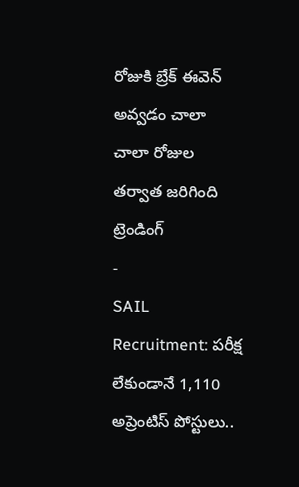రోజుకి బ్రేక్ ఈవెన్ అవ్వడం చాలా చాలా రోజుల తర్వాత జరిగింది
ట్రెండింగ్
-
SAIL Recruitment: పరీక్ష లేకుండానే 1,110 అప్రెంటిస్ పోస్టులు..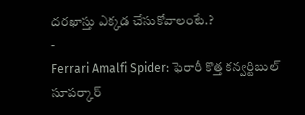దరఖాస్తు ఎక్కడ చేసుకోవాలంటే.?
-
Ferrari Amalfi Spider: ఫెరారీ కొత్త కన్వర్టిబుల్ సూపర్కార్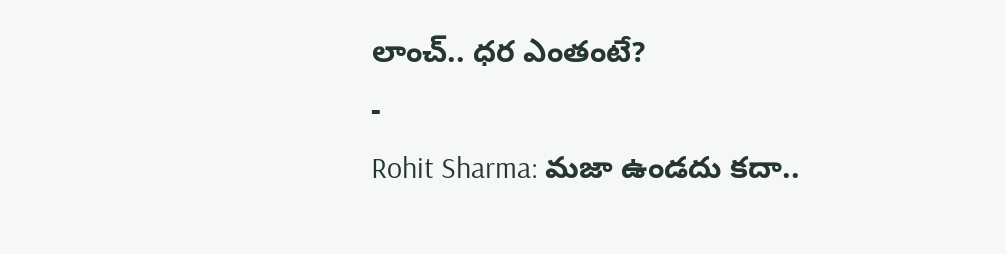లాంచ్.. ధర ఎంతంటే?
-
Rohit Sharma: మజా ఉండదు కదా..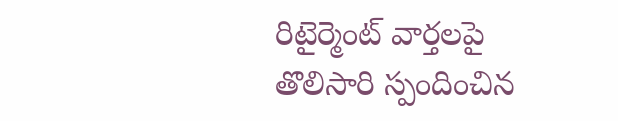రిటైర్మెంట్ వార్తలపై తొలిసారి స్పందించిన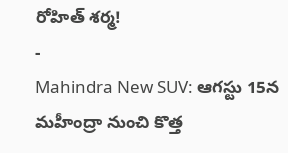రోహిత్ శర్మ!
-
Mahindra New SUV: ఆగస్టు 15న మహీంద్రా నుంచి కొత్త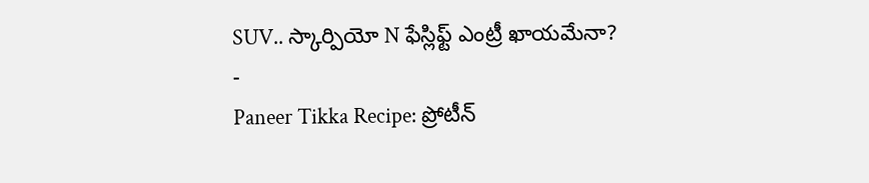SUV.. స్కార్పియో N ఫేస్లిఫ్ట్ ఎంట్రీ ఖాయమేనా?
-
Paneer Tikka Recipe: ప్రోటీన్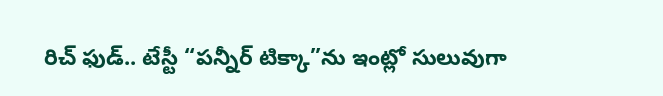రిచ్ ఫుడ్.. టేస్టీ “పన్నీర్ టిక్కా”ను ఇంట్లో సులువుగా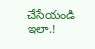చేసేయండి ఇలా.!